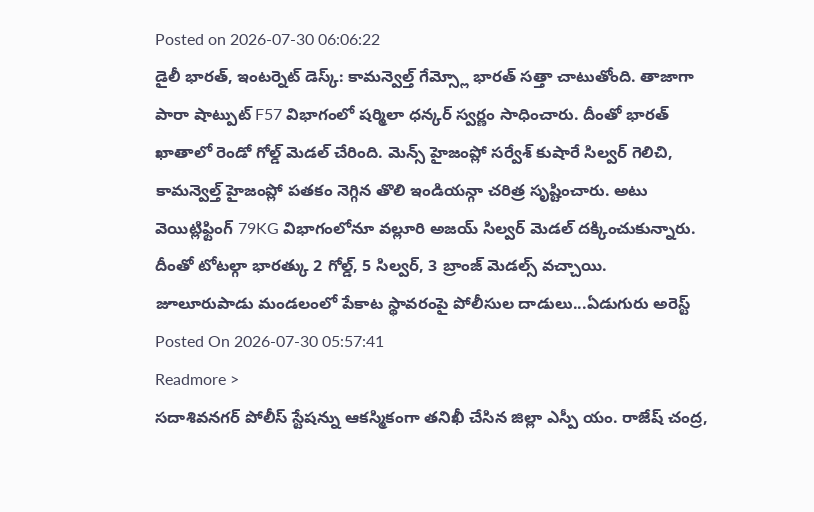Posted on 2026-07-30 06:06:22
డైలీ భారత్, ఇంటర్నెట్ డెస్క్: కామన్వెల్త్ గేమ్స్లో భారత్ సత్తా చాటుతోంది. తాజాగా పారా షాట్పుట్ F57 విభాగంలో షర్మిలా ధన్కర్ స్వర్ణం సాధించారు. దీంతో భారత్ ఖాతాలో రెండో గోల్డ్ మెడల్ చేరింది. మెన్స్ హైజంప్లో సర్వేశ్ కుషారే సిల్వర్ గెలిచి, కామన్వెల్త్ హైజంప్లో పతకం నెగ్గిన తొలి ఇండియన్గా చరిత్ర సృష్టించారు. అటు వెయిట్లిఫ్టింగ్ 79KG విభాగంలోనూ వల్లూరి అజయ్ సిల్వర్ మెడల్ దక్కించుకున్నారు. దీంతో టోటల్గా భారత్కు 2 గోల్డ్, 5 సిల్వర్, 3 బ్రాంజ్ మెడల్స్ వచ్చాయి.
జూలూరుపాడు మండలంలో పేకాట స్థావరంపై పోలీసుల దాడులు...ఏడుగురు అరెస్ట్
Posted On 2026-07-30 05:57:41
Readmore >
సదాశివనగర్ పోలీస్ స్టేషన్ను ఆకస్మికంగా తనిఖీ చేసిన జిల్లా ఎస్పీ యం. రాజేష్ చంద్ర,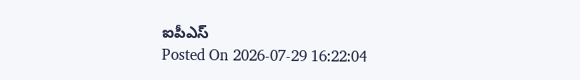ఐపీఎస్
Posted On 2026-07-29 16:22:04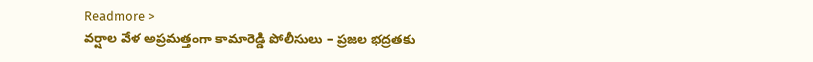Readmore >
వర్షాల వేళ అప్రమత్తంగా కామారెడ్డి పోలీసులు – ప్రజల భద్రతకు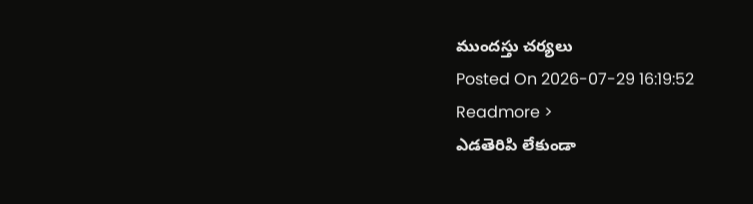ముందస్తు చర్యలు
Posted On 2026-07-29 16:19:52
Readmore >
ఎడతెరిపి లేకుండా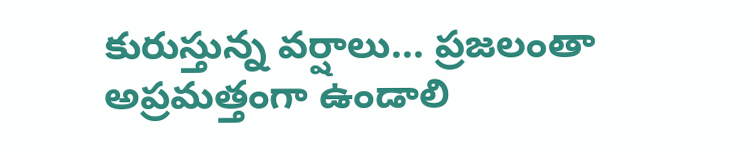కురుస్తున్న వర్షాలు... ప్రజలంతా అప్రమత్తంగా ఉండాలి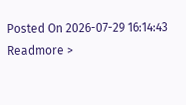Posted On 2026-07-29 16:14:43
Readmore >